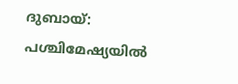ദുബായ്: പശ്ചിമേഷ്യയിൽ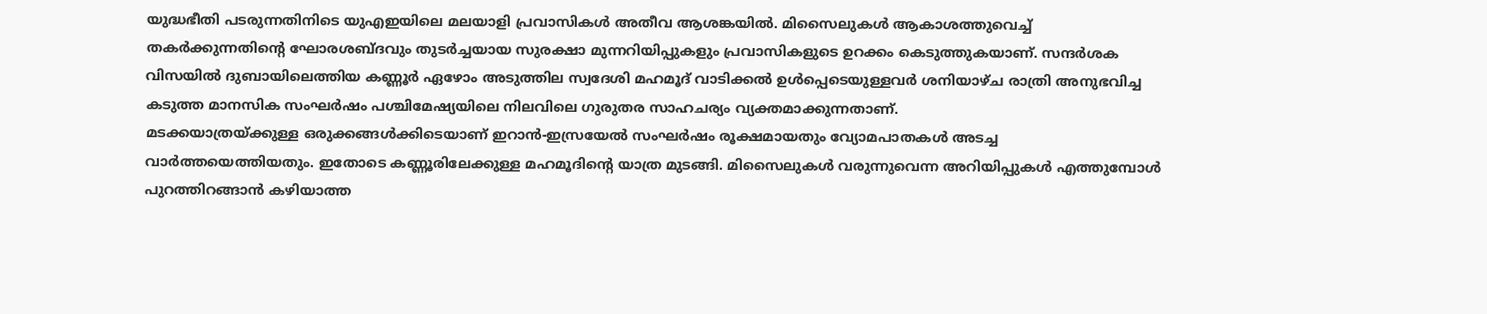യുദ്ധഭീതി പടരുന്നതിനിടെ യുഎഇയിലെ മലയാളി പ്രവാസികൾ അതീവ ആശങ്കയിൽ. മിസൈലുകൾ ആകാശത്തുവെച്ച് തകർക്കുന്നതിന്റെ ഘോരശബ്ദവും തുടർച്ചയായ സുരക്ഷാ മുന്നറിയിപ്പുകളും പ്രവാസികളുടെ ഉറക്കം കെടുത്തുകയാണ്. സന്ദർശക വിസയിൽ ദുബായിലെത്തിയ കണ്ണൂർ ഏഴോം അടുത്തില സ്വദേശി മഹമൂദ് വാടിക്കൽ ഉൾപ്പെടെയുള്ളവർ ശനിയാഴ്ച രാത്രി അനുഭവിച്ച കടുത്ത മാനസിക സംഘർഷം പശ്ചിമേഷ്യയിലെ നിലവിലെ ഗുരുതര സാഹചര്യം വ്യക്തമാക്കുന്നതാണ്.
മടക്കയാത്രയ്ക്കുള്ള ഒരുക്കങ്ങൾക്കിടെയാണ് ഇറാൻ-ഇസ്രയേൽ സംഘർഷം രൂക്ഷമായതും വ്യോമപാതകൾ അടച്ച വാർത്തയെത്തിയതും. ഇതോടെ കണ്ണൂരിലേക്കുള്ള മഹമൂദിന്റെ യാത്ര മുടങ്ങി. മിസൈലുകൾ വരുന്നുവെന്ന അറിയിപ്പുകൾ എത്തുമ്പോൾ പുറത്തിറങ്ങാൻ കഴിയാത്ത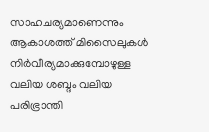സാഹചര്യമാണെന്നും ആകാശത്ത് മിസൈലുകൾ നിർവീര്യമാക്കുമ്പോഴുള്ള വലിയ ശബ്ദം വലിയ പരിഭ്രാന്തി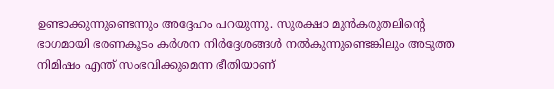ഉണ്ടാക്കുന്നുണ്ടെന്നും അദ്ദേഹം പറയുന്നു. സുരക്ഷാ മുൻകരുതലിന്റെ ഭാഗമായി ഭരണകൂടം കർശന നിർദ്ദേശങ്ങൾ നൽകുന്നുണ്ടെങ്കിലും അടുത്ത നിമിഷം എന്ത് സംഭവിക്കുമെന്ന ഭീതിയാണ്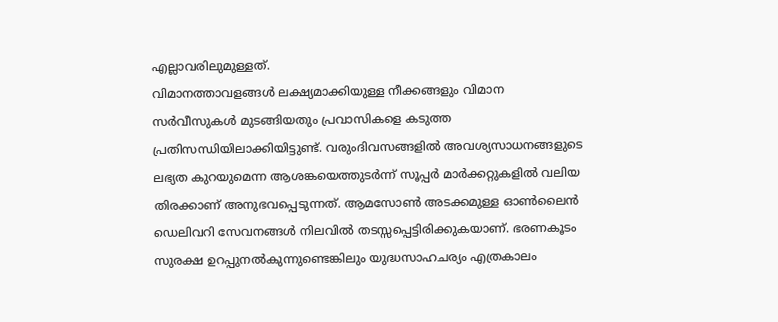എല്ലാവരിലുമുള്ളത്.
വിമാനത്താവളങ്ങൾ ലക്ഷ്യമാക്കിയുള്ള നീക്കങ്ങളും വിമാന സർവീസുകൾ മുടങ്ങിയതും പ്രവാസികളെ കടുത്ത പ്രതിസന്ധിയിലാക്കിയിട്ടുണ്ട്. വരുംദിവസങ്ങളിൽ അവശ്യസാധനങ്ങളുടെ ലഭ്യത കുറയുമെന്ന ആശങ്കയെത്തുടർന്ന് സൂപ്പർ മാർക്കറ്റുകളിൽ വലിയ തിരക്കാണ് അനുഭവപ്പെടുന്നത്. ആമസോൺ അടക്കമുള്ള ഓൺലൈൻ ഡെലിവറി സേവനങ്ങൾ നിലവിൽ തടസ്സപ്പെട്ടിരിക്കുകയാണ്. ഭരണകൂടം സുരക്ഷ ഉറപ്പുനൽകുന്നുണ്ടെങ്കിലും യുദ്ധസാഹചര്യം എത്രകാലം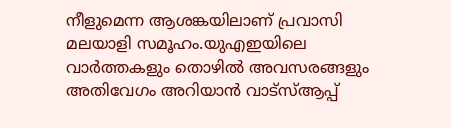നീളുമെന്ന ആശങ്കയിലാണ് പ്രവാസി മലയാളി സമൂഹം.യുഎഇയിലെ വാർത്തകളും തൊഴിൽ അവസരങ്ങളും അതിവേഗം അറിയാൻ വാട്സ്ആപ്പ്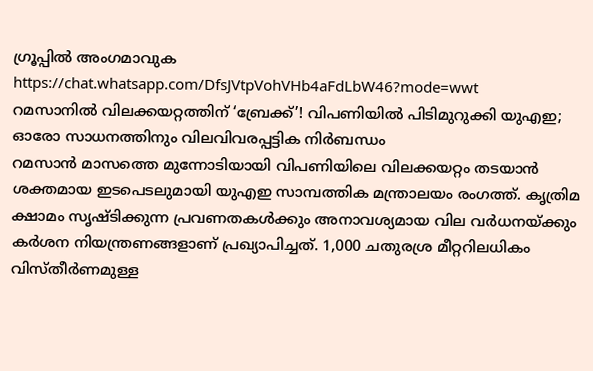ഗ്രൂപ്പിൽ അംഗമാവുക https://chat.whatsapp.com/DfsJVtpVohVHb4aFdLbW46?mode=wwt
റമസാനിൽ വിലക്കയറ്റത്തിന് ‘ബ്രേക്ക്’! വിപണിയിൽ പിടിമുറുക്കി യുഎഇ; ഓരോ സാധനത്തിനും വിലവിവരപ്പട്ടിക നിർബന്ധം
റമസാൻ മാസത്തെ മുന്നോടിയായി വിപണിയിലെ വിലക്കയറ്റം തടയാൻ ശക്തമായ ഇടപെടലുമായി യുഎഇ സാമ്പത്തിക മന്ത്രാലയം രംഗത്ത്. കൃത്രിമ ക്ഷാമം സൃഷ്ടിക്കുന്ന പ്രവണതകൾക്കും അനാവശ്യമായ വില വർധനയ്ക്കും കർശന നിയന്ത്രണങ്ങളാണ് പ്രഖ്യാപിച്ചത്. 1,000 ചതുരശ്ര മീറ്ററിലധികം വിസ്തീർണമുള്ള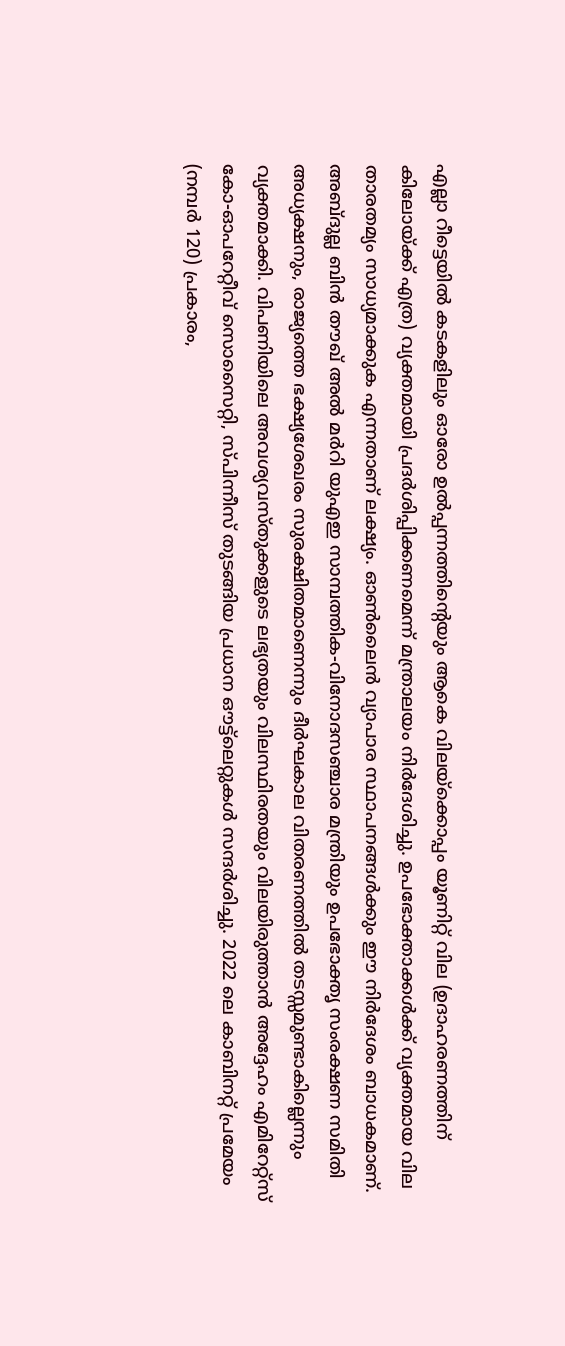എല്ലാ റീട്ടെയിൽ കടകളിലും ഓരോ ഉൽപ്പന്നത്തിന്റെയും ആകെ വിലയ്ക്കൊപ്പം യൂണിറ്റ് വില (ഉദാഹരണത്തിന് കിലോയ്ക്ക് എത്ര) വ്യക്തമായി പ്രദർശിപ്പിക്കണമെന്ന് മന്ത്രാലയം നിർദേശിച്ചു. ഉപഭോക്താക്കൾക്ക് വ്യക്തമായ വില താരതമ്യം സാധ്യമാക്കുക എന്നതാണ് ലക്ഷ്യം. ഓൺലൈൻ വ്യാപാര സ്ഥാപനങ്ങൾക്കും ഈ നിർദേശം ബാധകമാണ്. അബ്ദുല്ല ബിൻ തൗഖ് അൽ മർറി യുഎഇ സാമ്പത്തിക-വിനോദസഞ്ചാര മന്ത്രിയും ഉപഭോക്തൃ സംരക്ഷണ സമിതി അധ്യക്ഷനും, രാജ്യത്തെ ഭക്ഷ്യശേഖരം സുരക്ഷിതമാണെന്നും ദീർഘകാല വിതരണത്തിൽ തടസ്സമുണ്ടാകില്ലെന്നും വ്യക്തമാക്കി. വിപണിയിലെ അവശ്യവസ്തുക്കളുടെ ലഭ്യതയും വിലസ്ഥിരതയും വിലയിരുത്താൻ അദ്ദേഹം എമിറേറ്റ്സ് കോ-ഓപറേറ്റീവ് സൊസൈറ്റി, സ്പിന്നീസ് തുടങ്ങിയ പ്രധാന ഔട്ട്ലെറ്റുകൾ സന്ദർശിച്ചു. 2022 ലെ കാബിനറ്റ് പ്രമേയം (നമ്പർ 120) പ്രകാരം,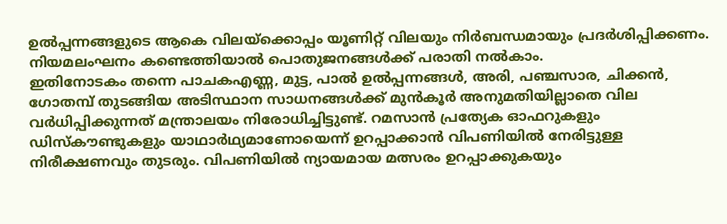ഉൽപ്പന്നങ്ങളുടെ ആകെ വിലയ്ക്കൊപ്പം യൂണിറ്റ് വിലയും നിർബന്ധമായും പ്രദർശിപ്പിക്കണം. നിയമലംഘനം കണ്ടെത്തിയാൽ പൊതുജനങ്ങൾക്ക് പരാതി നൽകാം.
ഇതിനോടകം തന്നെ പാചകഎണ്ണ, മുട്ട, പാൽ ഉൽപ്പന്നങ്ങൾ, അരി, പഞ്ചസാര, ചിക്കൻ, ഗോതമ്പ് തുടങ്ങിയ അടിസ്ഥാന സാധനങ്ങൾക്ക് മുൻകൂർ അനുമതിയില്ലാതെ വില വർധിപ്പിക്കുന്നത് മന്ത്രാലയം നിരോധിച്ചിട്ടുണ്ട്. റമസാൻ പ്രത്യേക ഓഫറുകളും ഡിസ്കൗണ്ടുകളും യാഥാർഥ്യമാണോയെന്ന് ഉറപ്പാക്കാൻ വിപണിയിൽ നേരിട്ടുള്ള നിരീക്ഷണവും തുടരും. വിപണിയിൽ ന്യായമായ മത്സരം ഉറപ്പാക്കുകയും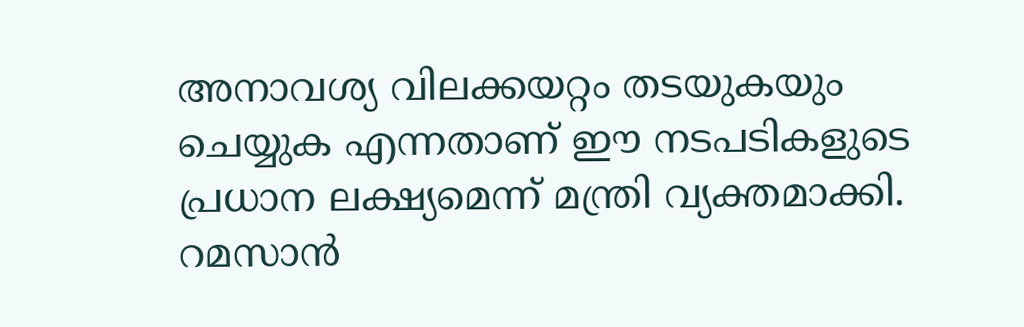അനാവശ്യ വിലക്കയറ്റം തടയുകയും ചെയ്യുക എന്നതാണ് ഈ നടപടികളുടെ പ്രധാന ലക്ഷ്യമെന്ന് മന്ത്രി വ്യക്തമാക്കി. റമസാൻ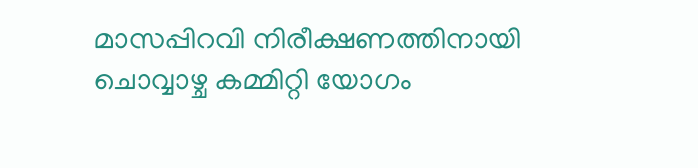മാസപ്പിറവി നിരീക്ഷണത്തിനായി ചൊവ്വാഴ്ച കമ്മിറ്റി യോഗം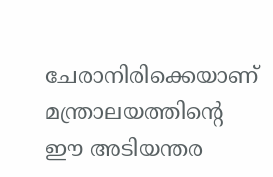ചേരാനിരിക്കെയാണ് മന്ത്രാലയത്തിന്റെ ഈ അടിയന്തര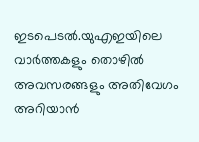ഇടപെടൽ.യുഎഇയിലെ വാർത്തകളും തൊഴിൽ അവസരങ്ങളും അതിവേഗം അറിയാൻ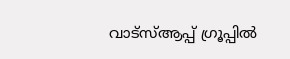വാട്സ്ആപ്പ് ഗ്രൂപ്പിൽ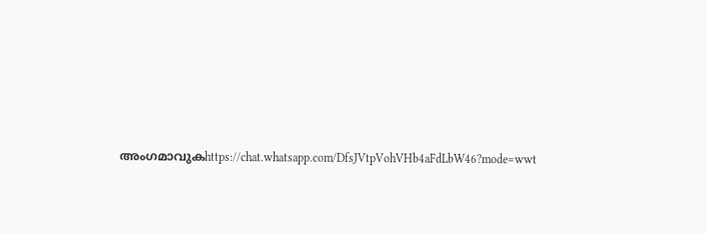അംഗമാവുകhttps://chat.whatsapp.com/DfsJVtpVohVHb4aFdLbW46?mode=wwt